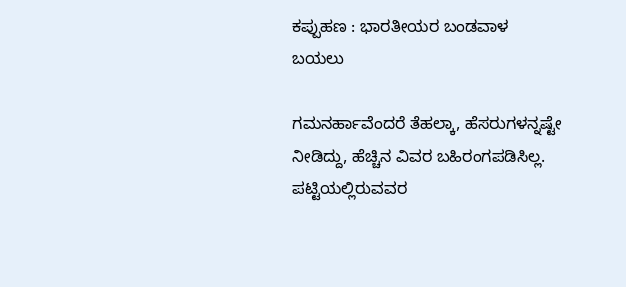ಕಪ್ಪುಹಣ : ಭಾರತೀಯರ ಬಂಡವಾಳ ಬಯಲು

ಗಮನರ್ಹಾವೆಂದರೆ ತೆಹಲ್ಕಾ, ಹೆಸರುಗಳನ್ನಷ್ಟೇ ನೀಡಿದ್ದು, ಹೆಚ್ಚಿನ ವಿವರ ಬಹಿರಂಗಪಡಿಸಿಲ್ಲ. ಪಟ್ಟಿಯಲ್ಲಿರುವವರ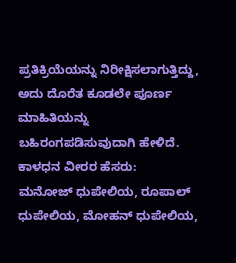ಪ್ರತಿಕ್ರಿಯೆಯನ್ನು ನಿರೀಕ್ಷಿಸಲಾಗುತ್ತಿದ್ದು, ಅದು ದೊರೆತ ಕೂಡಲೇ ಪೂರ್ಣ ಮಾಹಿತಿಯನ್ನು ಬಹಿರಂಗಪಡಿಸುವುದಾಗಿ ಹೇಳಿದೆ.
ಕಾಳಧನ ವೀರರ ಹೆಸರು:
ಮನೋಜ್ ಧುಪೇಲಿಯ, ರೂಪಾಲ್ ಧುಪೇಲಿಯ, ಮೋಹನ್ ಧುಪೇಲಿಯ,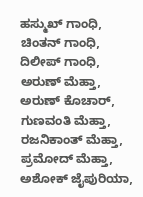ಹಸ್ಮುಖ್ ಗಾಂಧಿ, ಚಿಂತನ್ ಗಾಂಧಿ, ದಿಲೀಪ್ ಗಾಂಧಿ, ಅರುಣ್ ಮೆಹ್ತಾ, ಅರುಣ್ ಕೊಚಾರ್, ಗುಣವಂತಿ ಮೆಹ್ತಾ, ರಜನಿಕಾಂತ್ ಮೆಹ್ತಾ, ಪ್ರಮೋದ್ ಮೆಹ್ತಾ, ಅಶೋಕ್ ಜೈಪುರಿಯಾ,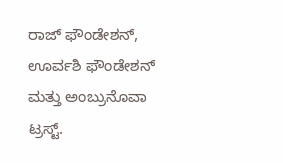ರಾಜ್ ಫೌಂಡೇಶನ್, ಊರ್ವಶಿ ಫೌಂಡೇಶನ್ ಮತ್ತು ಅಂಬ್ರುನೊವಾ ಟ್ರಸ್ಟ್.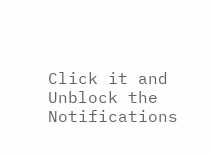Click it and Unblock the Notifications